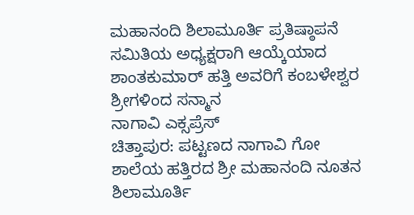ಮಹಾನಂದಿ ಶಿಲಾಮೂರ್ತಿ ಪ್ರತಿಷ್ಠಾಪನೆ ಸಮಿತಿಯ ಅಧ್ಯಕ್ಷರಾಗಿ ಆಯ್ಕೆಯಾದ ಶಾಂತಕುಮಾರ್ ಹತ್ತಿ ಅವರಿಗೆ ಕಂಬಳೇಶ್ವರ ಶ್ರೀಗಳಿಂದ ಸನ್ಮಾನ
ನಾಗಾವಿ ಎಕ್ಸಪ್ರೆಸ್
ಚಿತ್ತಾಪುರ: ಪಟ್ಟಣದ ನಾಗಾವಿ ಗೋ ಶಾಲೆಯ ಹತ್ತಿರದ ಶ್ರೀ ಮಹಾನಂದಿ ನೂತನ ಶಿಲಾಮೂರ್ತಿ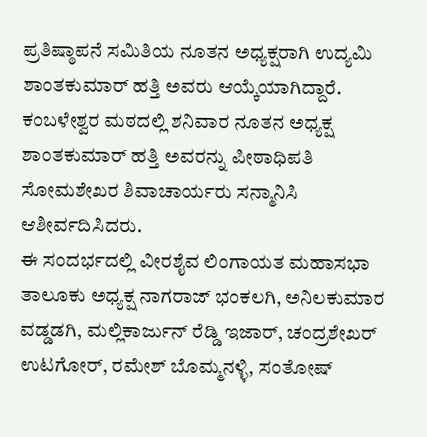ಪ್ರತಿಷ್ಠಾಪನೆ ಸಮಿತಿಯ ನೂತನ ಅಧ್ಯಕ್ಷರಾಗಿ ಉದ್ಯಮಿ ಶಾಂತಕುಮಾರ್ ಹತ್ತಿ ಅವರು ಆಯ್ಕೆಯಾಗಿದ್ದಾರೆ.
ಕಂಬಳೇಶ್ವರ ಮಠದಲ್ಲಿ ಶನಿವಾರ ನೂತನ ಅಧ್ಯಕ್ಷ ಶಾಂತಕುಮಾರ್ ಹತ್ತಿ ಅವರನ್ನು ಪೀಠಾಧಿಪತಿ ಸೋಮಶೇಖರ ಶಿವಾಚಾರ್ಯರು ಸನ್ಮಾನಿಸಿ ಆಶೀರ್ವದಿಸಿದರು.
ಈ ಸಂದರ್ಭದಲ್ಲಿ ವೀರಶೈವ ಲಿಂಗಾಯತ ಮಹಾಸಭಾ ತಾಲೂಕು ಅಧ್ಯಕ್ಷ ನಾಗರಾಜ್ ಭಂಕಲಗಿ, ಅನಿಲಕುಮಾರ ವಡ್ಡಡಗಿ, ಮಲ್ಲಿಕಾರ್ಜುನ್ ರೆಡ್ಡಿ ಇಜಾರ್, ಚಂದ್ರಶೇಖರ್ ಉಟಗೋರ್, ರಮೇಶ್ ಬೊಮ್ಮನಳ್ಳಿ, ಸಂತೋಷ್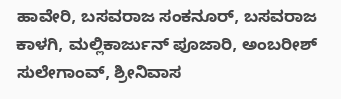ಹಾವೇರಿ, ಬಸವರಾಜ ಸಂಕನೂರ್, ಬಸವರಾಜ ಕಾಳಗಿ, ಮಲ್ಲಿಕಾರ್ಜುನ್ ಪೂಜಾರಿ, ಅಂಬರೀಶ್ ಸುಲೇಗಾಂವ್, ಶ್ರೀನಿವಾಸ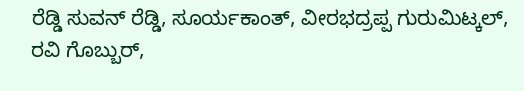ರೆಡ್ಡಿ ಸುವನ್ ರೆಡ್ಡಿ, ಸೂರ್ಯಕಾಂತ್, ವೀರಭದ್ರಪ್ಪ ಗುರುಮಿಟ್ಕಲ್, ರವಿ ಗೊಬ್ಬುರ್,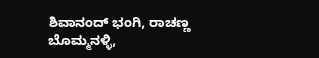ಶಿವಾನಂದ್ ಭಂಗಿ, ರಾಚಣ್ಣ ಬೊಮ್ಮನಳ್ಳಿ,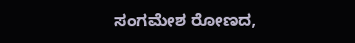ಸಂಗಮೇಶ ರೋಣದ,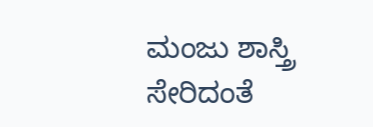ಮಂಜು ಶಾಸ್ತ್ರಿ ಸೇರಿದಂತೆ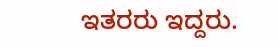ಇತರರು ಇದ್ದರು.